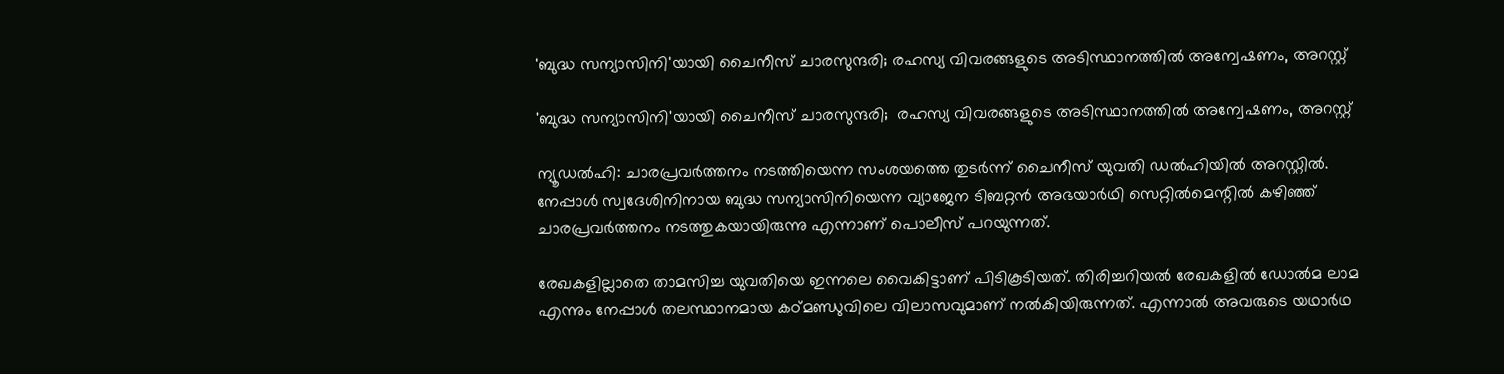'ബുദ്ധ സന്യാസിനി'യായി ചൈനീസ് ചാരസുന്ദരി; രഹസ്യ വിവരങ്ങളുടെ അടിസ്ഥാനത്തില്‍ അന്വേഷണം, അറസ്റ്റ്

'ബുദ്ധ സന്യാസിനി'യായി ചൈനീസ് ചാരസുന്ദരി;  രഹസ്യ വിവരങ്ങളുടെ അടിസ്ഥാനത്തില്‍ അന്വേഷണം, അറസ്റ്റ്

ന്യൂഡല്‍ഹി: ചാരപ്രവര്‍ത്തനം നടത്തിയെന്ന സംശയത്തെ തുടര്‍ന്ന് ചൈനീസ് യുവതി ഡല്‍ഹിയില്‍ അറസ്റ്റില്‍. നേപ്പാള്‍ സ്വദേശിനിനായ ബുദ്ധ സന്യാസിനിയെന്ന വ്യാജേന ടിബറ്റന്‍ അഭയാര്‍ഥി സെറ്റില്‍മെന്റില്‍ കഴിഞ്ഞ് ചാരപ്രവര്‍ത്തനം നടത്തുകയായിരുന്നു എന്നാണ് പൊലീസ് പറയുന്നത്.

രേഖകളില്ലാതെ താമസിച്ച യുവതിയെ ഇന്നലെ വൈകിട്ടാണ് പിടികൂടിയത്. തിരിച്ചറിയല്‍ രേഖകളില്‍ ഡോല്‍മ ലാമ എന്നും നേപ്പാള്‍ തലസ്ഥാനമായ കഠ്മണ്ഡുവിലെ വിലാസവുമാണ് നല്‍കിയിരുന്നത്. എന്നാല്‍ അവരുടെ യഥാര്‍ഥ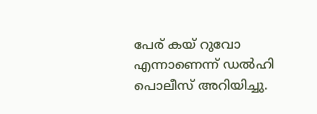പേര് കയ് റുവോ എന്നാണെന്ന് ഡല്‍ഹി പൊലീസ് അറിയിച്ചു.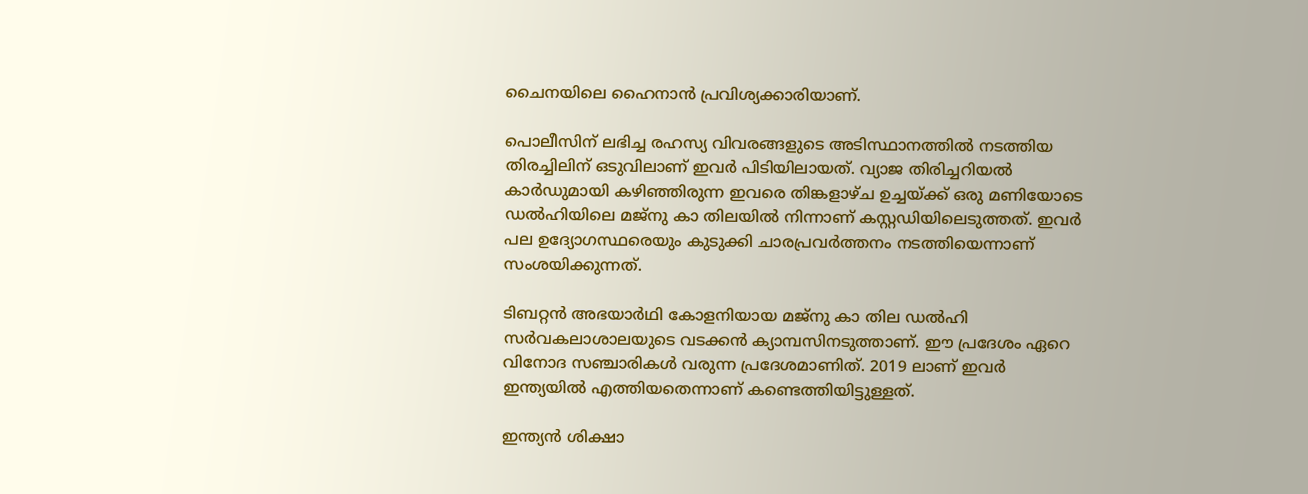ചൈനയിലെ ഹൈനാന്‍ പ്രവിശ്യക്കാരിയാണ്.

പൊലീസിന് ലഭിച്ച രഹസ്യ വിവരങ്ങളുടെ അടിസ്ഥാനത്തില്‍ നടത്തിയ തിരച്ചിലിന് ഒടുവിലാണ് ഇവര്‍ പിടിയിലായത്. വ്യാജ തിരിച്ചറിയല്‍ കാര്‍ഡുമായി കഴിഞ്ഞിരുന്ന ഇവരെ തിങ്കളാഴ്ച ഉച്ചയ്ക്ക് ഒരു മണിയോടെ ഡല്‍ഹിയിലെ മജ്നു കാ തിലയില്‍ നിന്നാണ് കസ്റ്റഡിയിലെടുത്തത്. ഇവര്‍ പല ഉദ്യോഗസ്ഥരെയും കുടുക്കി ചാരപ്രവര്‍ത്തനം നടത്തിയെന്നാണ് സംശയിക്കുന്നത്.

ടിബറ്റന്‍ അഭയാര്‍ഥി കോളനിയായ മജ്നു കാ തില ഡല്‍ഹി സര്‍വകലാശാലയുടെ വടക്കന്‍ ക്യാമ്പസിനടുത്താണ്. ഈ പ്രദേശം ഏറെ വിനോദ സഞ്ചാരികള്‍ വരുന്ന പ്രദേശമാണിത്. 2019 ലാണ് ഇവര്‍ ഇന്ത്യയില്‍ എത്തിയതെന്നാണ് കണ്ടെത്തിയിട്ടുള്ളത്.

ഇന്ത്യന്‍ ശിക്ഷാ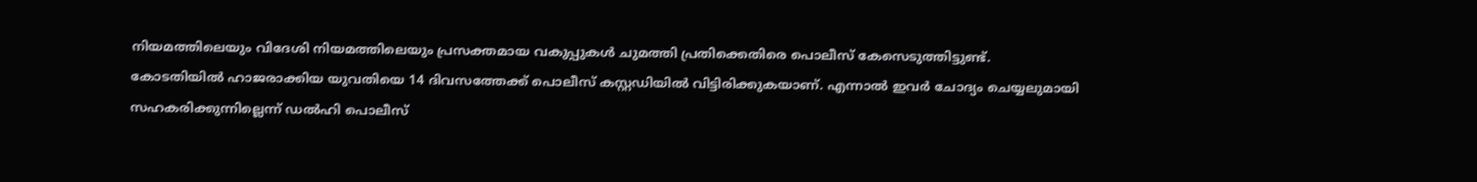നിയമത്തിലെയും വിദേശി നിയമത്തിലെയും പ്രസക്തമായ വകുപ്പുകള്‍ ചുമത്തി പ്രതിക്കെതിരെ പൊലീസ് കേസെടുത്തിട്ടുണ്ട്. കോടതിയില്‍ ഹാജരാക്കിയ യുവതിയെ 14 ദിവസത്തേക്ക് പൊലീസ് കസ്റ്റഡിയില്‍ വിട്ടിരിക്കുകയാണ്. എന്നാല്‍ ഇവര്‍ ചോദ്യം ചെയ്യലുമായി സഹകരിക്കുന്നില്ലെന്ന് ഡല്‍ഹി പൊലീസ്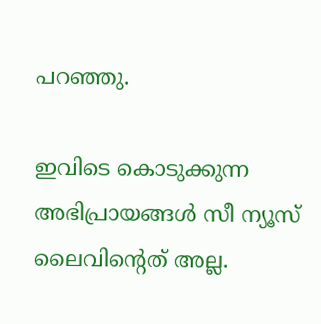പറഞ്ഞു.

ഇവിടെ കൊടുക്കുന്ന അഭിപ്രായങ്ങള്‍ സീ ന്യൂസ് ലൈവിന്റെത് അല്ല.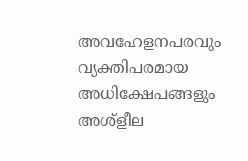അവഹേളനപരവും വ്യക്തിപരമായ അധിക്ഷേപങ്ങളും അശ്‌ളീല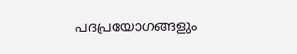പദപ്രയോഗങ്ങളും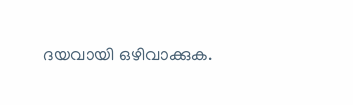ദയവായി ഒഴിവാക്കുക.